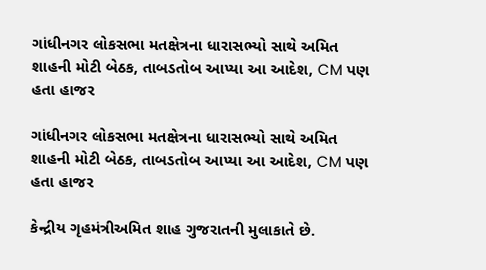ગાંધીનગર લોકસભા મતક્ષેત્રના ધારાસભ્યો સાથે અમિત શાહની મોટી બેઠક, તાબડતોબ આપ્યા આ આદેશ, CM પણ હતા હાજર

ગાંધીનગર લોકસભા મતક્ષેત્રના ધારાસભ્યો સાથે અમિત શાહની મોટી બેઠક, તાબડતોબ આપ્યા આ આદેશ, CM પણ હતા હાજર

કેન્દ્રીય ગૃહમંત્રીઅમિત શાહ ગુજરાતની મુલાકાતે છે.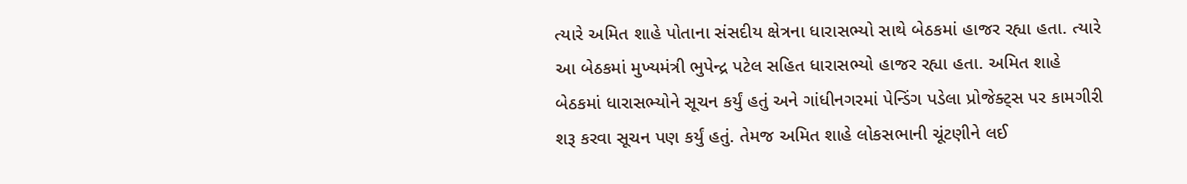ત્યારે અમિત શાહે પોતાના સંસદીય ક્ષેત્રના ધારાસભ્યો સાથે બેઠકમાં હાજર રહ્યા હતા. ત્યારે આ બેઠકમાં મુખ્યમંત્રી ભુપેન્દ્ર પટેલ સહિત ધારાસભ્યો હાજર રહ્યા હતા. અમિત શાહે બેઠકમાં ધારાસભ્યોને સૂચન કર્યું હતું અને ગાંધીનગરમાં પેન્ડિંગ પડેલા પ્રોજેક્ટ્સ પર કામગીરી શરૂ કરવા સૂચન પણ કર્યું હતું. તેમજ અમિત શાહે લોકસભાની ચૂંટણીને લઈ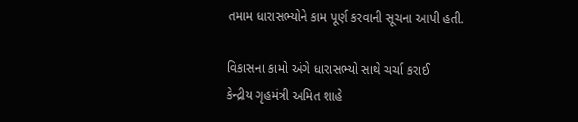તમામ ધારાસભ્યોને કામ પૂર્ણ કરવાની સૂચના આપી હતી.

વિકાસના કામો અંગે ધારાસભ્યો સાથે ચર્ચા કરાઈ
કેન્દ્રીય ગૃહમંત્રી અમિત શાહે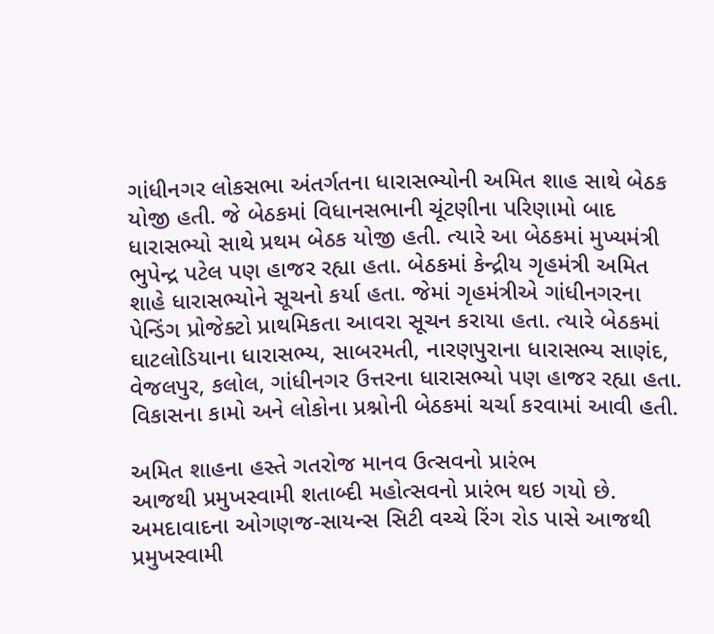ગાંધીનગર લોકસભા અંતર્ગતના ધારાસભ્યોની અમિત શાહ સાથે બેઠક યોજી હતી. જે બેઠકમાં વિધાનસભાની ચૂંટણીના પરિણામો બાદ ધારાસભ્યો સાથે પ્રથમ બેઠક યોજી હતી. ત્યારે આ બેઠકમાં મુખ્યમંત્રી ભુપેન્દ્ર પટેલ પણ હાજર રહ્યા હતા. બેઠકમાં કેન્દ્રીય ગૃહમંત્રી અમિત શાહે ધારાસભ્યોને સૂચનો કર્યા હતા. જેમાં ગૃહમંત્રીએ ગાંધીનગરના પેન્ડિંગ પ્રોજેક્ટો પ્રાથમિકતા આવરા સૂચન કરાયા હતા. ત્યારે બેઠકમાં ઘાટલોડિયાના ધારાસભ્ય, સાબરમતી, નારણપુરાના ધારાસભ્ય સાણંદ, વેજલપુર, કલોલ, ગાંધીનગર ઉત્તરના ધારાસભ્યો પણ હાજર રહ્યા હતા. વિકાસના કામો અને લોકોના પ્રશ્નોની બેઠકમાં ચર્ચા કરવામાં આવી હતી.

અમિત શાહના હસ્તે ગતરોજ માનવ ઉત્સવનો પ્રારંભ
આજથી પ્રમુખસ્વામી શતાબ્દી મહોત્સવનો પ્રારંભ થઇ ગયો છે. અમદાવાદના ઓગણજ-સાયન્સ સિટી વચ્ચે રિંગ રોડ પાસે આજથી પ્રમુખસ્વામી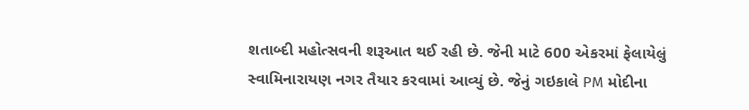શતાબ્દી મહોત્સવની શરૂઆત થઈ રહી છે. જેની માટે 600 એકરમાં ફેલાયેલું સ્વામિનારાયણ નગર તૈયાર કરવામાં આવ્યું છે. જેનું ગઇકાલે PM મોદીના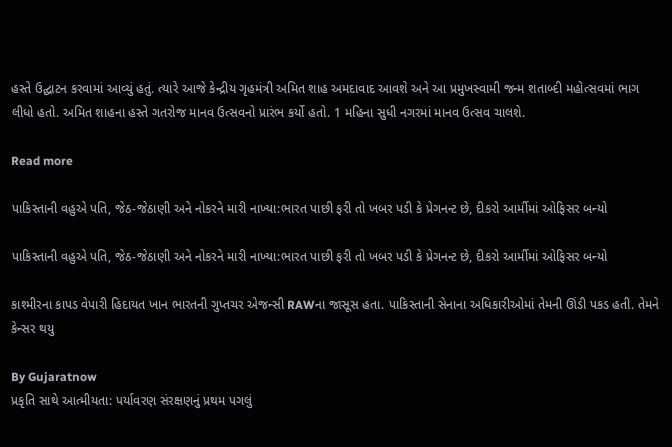હસ્તે ઉદ્ઘાટન કરવામાં આવ્યું હતું. ત્યારે આજે કેન્દ્રીય ગૃહમંત્રી અમિત શાહ અમદાવાદ આવશે અને આ પ્રમુખસ્વામી જન્મ શતાબ્દી મહોત્સવમાં ભાગ લીધો હતો. અમિત શાહના હસ્તે ગતરોજ માનવ ઉત્સવનો પ્રારંભ કર્યો હતો. 1 મહિના સુધી નગરમાં માનવ ઉત્સવ ચાલશે.

Read more

પાકિસ્તાની વહુએ પતિ, જેઠ-જેઠાણી અને નોકરને મારી નાખ્યા:ભારત પાછી ફરી તો ખબર પડી કે પ્રેગનન્ટ છે, દીકરો આર્મીમાં ઓફિસર બન્યો

પાકિસ્તાની વહુએ પતિ, જેઠ-જેઠાણી અને નોકરને મારી નાખ્યા:ભારત પાછી ફરી તો ખબર પડી કે પ્રેગનન્ટ છે, દીકરો આર્મીમાં ઓફિસર બન્યો

કાશ્મીરના કાપડ વેપારી હિદાયત ખાન ભારતની ગુપ્તચર એજન્સી RAWના જાસૂસ હતા. પાકિસ્તાની સેનાના અધિકારીઓમાં તેમની ઊંડી પકડ હતી. તેમને કેન્સર થયુ

By Gujaratnow
પ્રકૃતિ સાથે આત્મીયતા: પર્યાવરણ સંરક્ષણનું પ્રથમ પગલું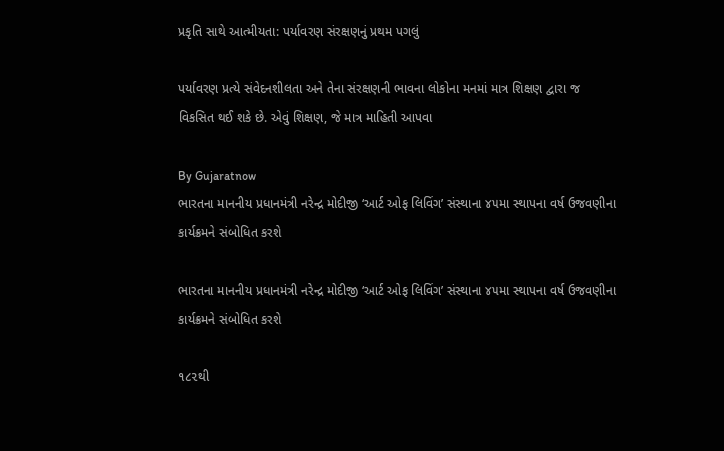પ્રકૃતિ સાથે આત્મીયતા: પર્યાવરણ સંરક્ષણનું પ્રથમ પગલું

પર્યાવરણ પ્રત્યે સંવેદનશીલતા અને તેના સંરક્ષણની ભાવના લોકોના મનમાં માત્ર શિક્ષણ દ્વારા જ વિકસિત થઈ શકે છે. એવું શિક્ષણ, જે માત્ર માહિતી આપવા

By Gujaratnow
ભારતના માનનીય પ્રધાનમંત્રી નરેન્દ્ર મોદીજી ‘આર્ટ ઓફ લિવિંગ’ સંસ્થાના ૪૫મા સ્થાપના વર્ષ ઉજવણીના કાર્યક્રમને સંબોધિત કરશે

ભારતના માનનીય પ્રધાનમંત્રી નરેન્દ્ર મોદીજી ‘આર્ટ ઓફ લિવિંગ’ સંસ્થાના ૪૫મા સ્થાપના વર્ષ ઉજવણીના કાર્યક્રમને સંબોધિત કરશે

૧૮૨થી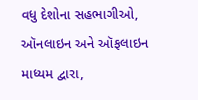વધુ દેશોના સહભાગીઓ, ઑનલાઇન અને ઑફલાઇન માધ્યમ દ્વારા,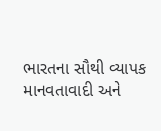ભારતના સૌથી વ્યાપક માનવતાવાદી અને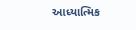આધ્યાત્મિક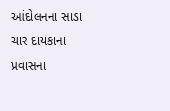આંદોલનના સાડા ચાર દાયકાના પ્રવાસના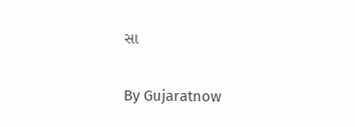સા

By Gujaratnow